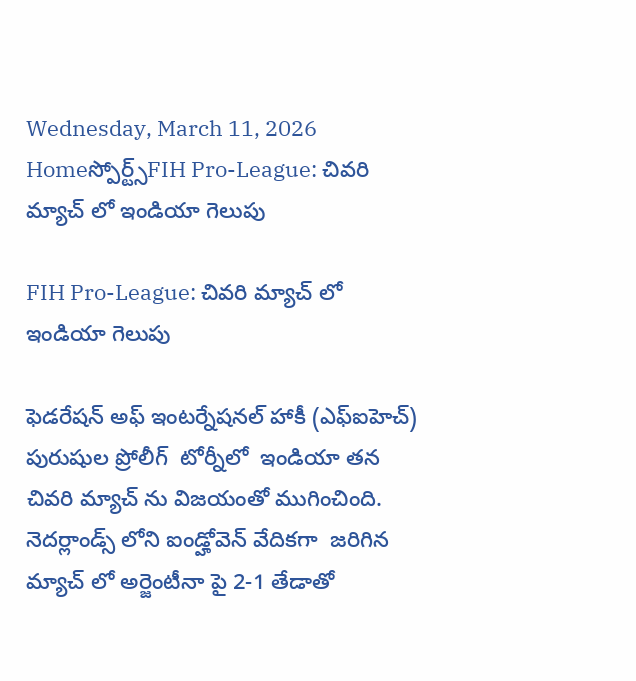Wednesday, March 11, 2026
Homeస్పోర్ట్స్FIH Pro-League: చివరి మ్యాచ్ లో ఇండియా గెలుపు

FIH Pro-League: చివరి మ్యాచ్ లో ఇండియా గెలుపు

ఫెడరేషన్ అఫ్ ఇంటర్నేషనల్ హాకీ (ఎఫ్ఐహెచ్)  పురుషుల ప్రోలీగ్  టోర్నీలో  ఇండియా తన చివరి మ్యాచ్ ను విజయంతో ముగించింది.  నెదర్లాండ్స్ లోని ఐండ్హోవెన్ వేదికగా  జరిగిన మ్యాచ్ లో అర్జెంటీనా పై 2-1 తేడాతో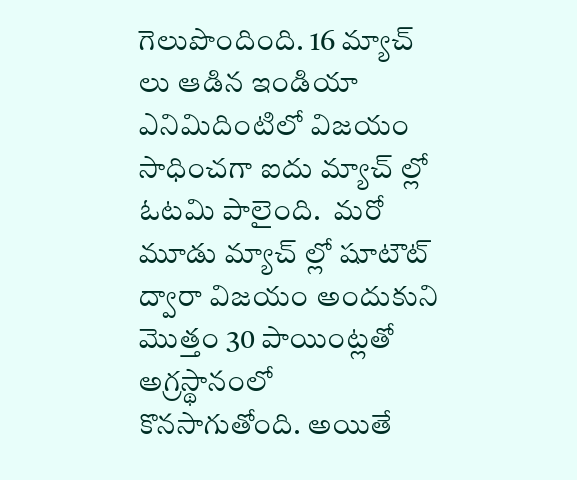గెలుపొందింది. 16 మ్యాచ్ లు ఆడిన ఇండియా ఎనిమిదింటిలో విజయం సాధించగా ఐదు మ్యాచ్ ల్లో ఓటమి పాలైంది.  మరో మూడు మ్యాచ్ ల్లో షూటౌట్ ద్వారా విజయం అందుకుని మొత్తం 30 పాయింట్లతో  అగ్రస్థానంలో కొనసాగుతోంది. అయితే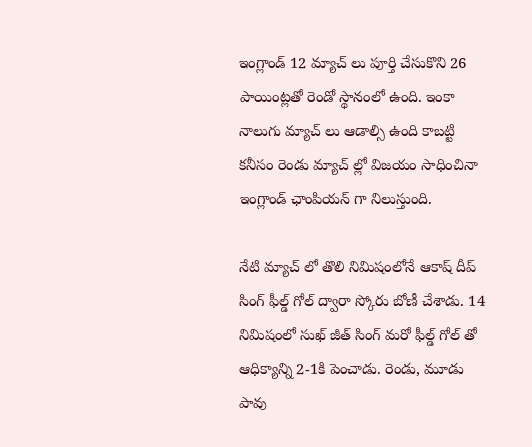ఇంగ్లాండ్ 12 మ్యాచ్ లు పూర్తి చేసుకొని 26  పాయింట్లతో రెండో స్థానంలో ఉంది. ఇంకా నాలుగు మ్యాచ్ లు ఆడాల్సి ఉంది కాబట్టి కనీసం రెండు మ్యాచ్ ల్లో విజయం సాధించినా ఇంగ్లాండ్ ఛాంపియన్ గా నిలుస్తుంది.

నేటి మ్యాచ్ లో తొలి నిమిషంలోనే ఆకాష్ దీప్ సింగ్ ఫీల్డ్ గోల్ ద్వారా స్కోరు బోణీ చేశాడు. 14 నిమిషంలో సుఖ్ జీత్ సింగ్ మరో ఫీల్డ్ గోల్ తో ఆధిక్యాన్ని 2-1కి పెంచాడు. రెండు, మూడు పావు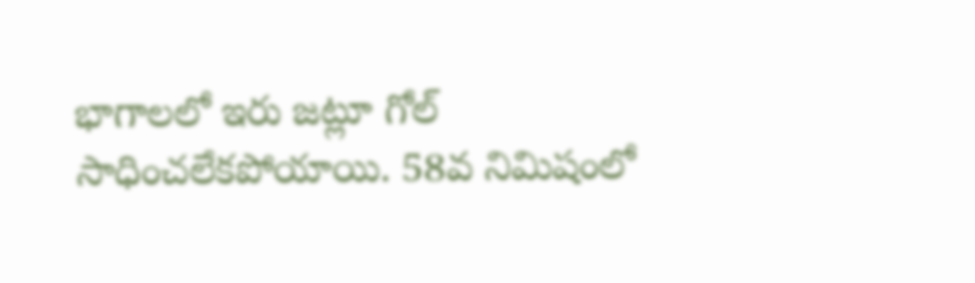భాగాలలో ఇరు జట్లూ గోల్ సాధించలేకపోయాయి. 58వ నిమిషంలో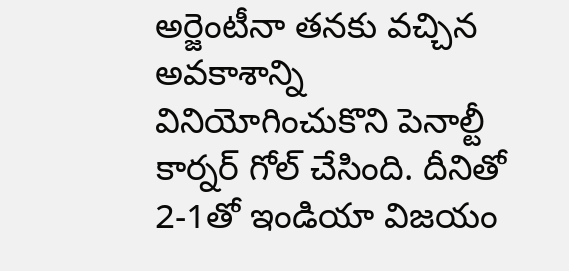అర్జెంటీనా తనకు వచ్చిన అవకాశాన్ని వినియోగించుకొని పెనాల్టీ కార్నర్ గోల్ చేసింది. దీనితో 2-1తో ఇండియా విజయం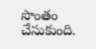సొంతం చేసుకుంది.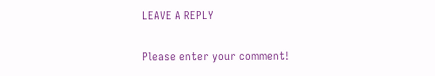LEAVE A REPLY

Please enter your comment!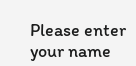Please enter your name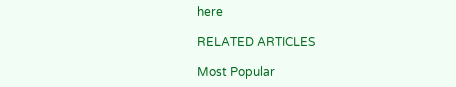here

RELATED ARTICLES

Most Popular